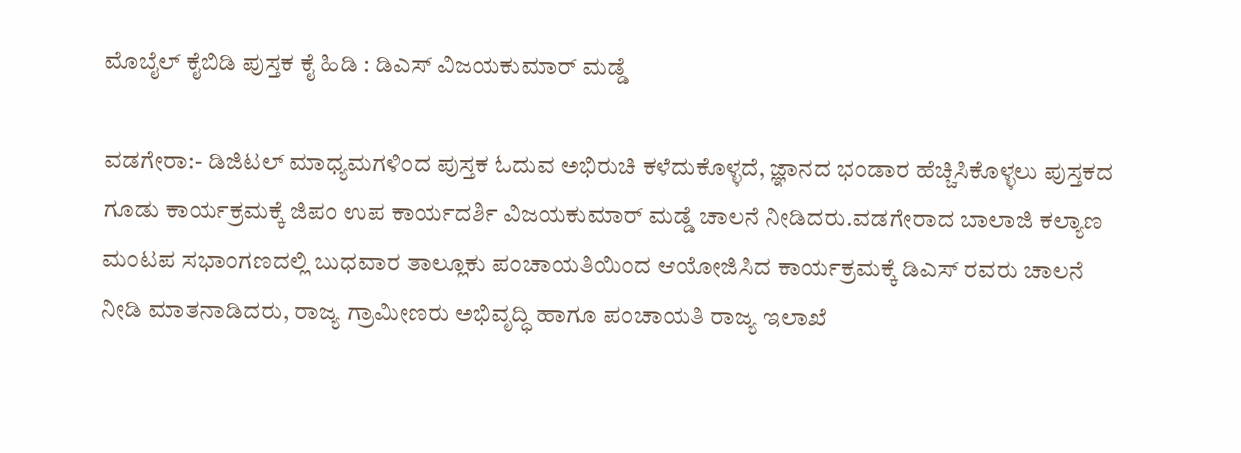ಮೊಬೈಲ್ ಕೈಬಿಡಿ ಪುಸ್ತಕ ಕೈ ಹಿಡಿ : ಡಿಎಸ್ ವಿಜಯಕುಮಾರ್ ಮಡ್ಡೆ

ವಡಗೇರಾ:- ಡಿಜಿಟಲ್ ಮಾಧ್ಯಮಗಳಿಂದ ಪುಸ್ತಕ ಓದುವ ಅಭಿರುಚಿ ಕಳೆದುಕೊಳ್ಳದೆ, ಜ್ಞಾನದ ಭಂಡಾರ ಹೆಚ್ಚಿಸಿಕೊಳ್ಳಲು ಪುಸ್ತಕದ‍ ಗೂಡು ಕಾರ್ಯಕ್ರಮಕ್ಕೆ ಜಿಪಂ ಉಪ ಕಾರ್ಯದರ್ಶಿ ವಿಜಯಕುಮಾರ್ ಮಡ್ಡೆ ಚಾಲನೆ ನೀಡಿದರು.ವಡಗೇರಾದ ಬಾಲಾಜಿ ಕಲ್ಯಾಣ ಮಂಟಪ ಸಭಾಂಗಣದಲ್ಲಿ ಬುಧವಾರ ತಾಲ್ಲೂಕು ಪಂಚಾಯತಿಯಿಂದ ಆಯೋಜಿಸಿದ ಕಾರ್ಯಕ್ರಮಕ್ಕೆ ಡಿಎಸ್ ರವರು ಚಾಲನೆ ನೀಡಿ ಮಾತನಾಡಿದರು, ರಾಜ್ಯ ಗ್ರಾಮೀಣರು ಅಭಿವೃದ್ಧಿ ಹಾಗೂ ಪಂಚಾಯತಿ ರಾಜ್ಯ ಇಲಾಖೆ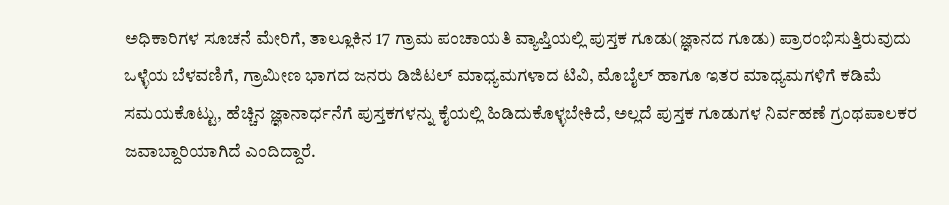ಅಧಿಕಾರಿಗಳ ಸೂಚನೆ ಮೇರಿಗೆ, ತಾಲ್ಲೂಕಿನ 17 ಗ್ರಾಮ ಪಂಚಾಯತಿ ವ್ಯಾಪ್ತಿಯಲ್ಲಿ ಪುಸ್ತಕ ಗೂಡು(ಜ್ಞಾನದ ಗೂಡು) ಪ್ರಾರಂಭಿಸುತ್ತಿರುವುದು ಒಳ್ಳೆಯ ಬೆಳವಣಿಗೆ, ಗ್ರಾಮೀಣ ಭಾಗದ ಜನರು ಡಿಜಿಟಲ್ ಮಾಧ್ಯಮಗಳಾದ ಟಿವಿ, ಮೊಬೈಲ್ ಹಾಗೂ ಇತರ ಮಾಧ್ಯಮಗಳಿಗೆ ಕಡಿಮೆ ಸಮಯಕೊಟ್ಟು, ಹೆಚ್ಚಿನ ಜ್ಞಾನಾರ್ಧನೆಗೆ ಪುಸ್ತಕಗಳನ್ನು ಕೈಯಲ್ಲಿ ಹಿಡಿದುಕೊಳ್ಳಬೇಕಿದೆ, ಅಲ್ಲದೆ ಪುಸ್ತಕ ಗೂಡುಗಳ ನಿರ್ವಹಣೆ ಗ್ರಂಥಪಾಲಕರ ಜವಾಬ್ದಾರಿಯಾಗಿದೆ ಎಂದಿದ್ದಾರೆ.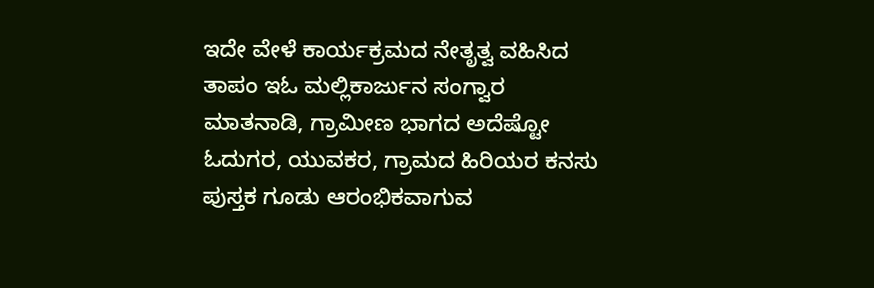ಇದೇ ವೇಳೆ ಕಾರ್ಯಕ್ರಮದ ನೇತೃತ್ವ ವಹಿಸಿದ ತಾಪಂ ಇಓ ಮಲ್ಲಿಕಾರ್ಜುನ ಸಂಗ್ವಾರ ಮಾತನಾಡಿ, ಗ್ರಾಮೀಣ ಭಾಗದ ಅದೆಷ್ಟೋ ಓದುಗರ, ಯುವಕರ, ಗ್ರಾಮದ ಹಿರಿಯರ ಕನಸು ಪುಸ್ತಕ ಗೂಡು ಆರಂಭಿಕವಾಗುವ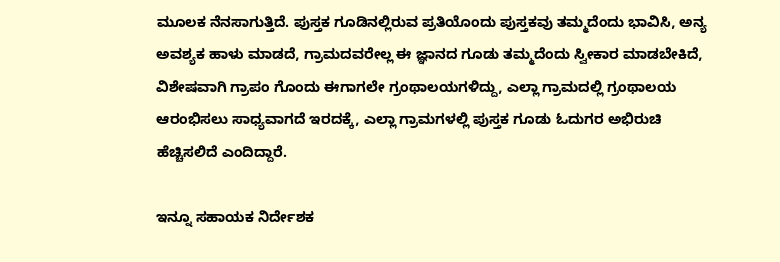ಮೂಲಕ ನೆನಸಾಗುತ್ತಿದೆ. ಪುಸ್ತಕ ಗೂಡಿನಲ್ಲಿರುವ ಪ್ರತಿಯೊಂದು ಪುಸ್ತಕವು ತಮ್ಮದೆಂದು ಭಾವಿಸಿ, ಅನ್ಯ ಅವಶ್ಯಕ ಹಾಳು ಮಾಡದೆ, ಗ್ರಾಮದವರೇಲ್ಲ ಈ ಜ್ಞಾನದ ಗೂಡು ತಮ್ಮದೆಂದು ಸ್ವೀಕಾರ ಮಾಡಬೇಕಿದೆ, ವಿಶೇಷವಾಗಿ ಗ್ರಾಪಂ ಗೊಂದು ಈಗಾಗಲೇ ಗ್ರಂಥಾಲಯಗಳಿದ್ದು, ಎಲ್ಲಾ ಗ್ರಾಮದಲ್ಲಿ ಗ್ರಂಥಾಲಯ ಆರಂಭಿಸಲು ಸಾಧ್ಯವಾಗದೆ ಇರದಕ್ಕೆ, ಎಲ್ಲಾ ಗ್ರಾಮಗಳಲ್ಲಿ ಪುಸ್ತಕ ಗೂಡು ಓದುಗರ ಅಭಿರುಚಿ ಹೆಚ್ಚಿಸಲಿದೆ ಎಂದಿದ್ದಾರೆ.

ಇನ್ನೂ ಸಹಾಯಕ ನಿರ್ದೇಶಕ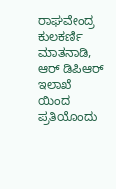ರಾಘವೇಂದ್ರ ಕುಲಕರ್ಣಿ ಮಾತನಾಡಿ, ಆರ್ ಡಿಪಿಆರ್ ಇಲಾಖೆ ಯಿಂದ ಪ್ರತಿಯೊಂದು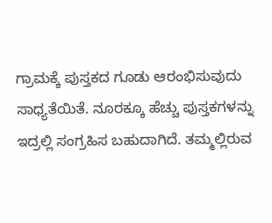ಗ್ರಾಮಕ್ಕೆ ಪುಸ್ತಕದ ಗೂಡು ಆರಂಭಿಸುವುದು ಸಾಧ್ಯತೆಯಿತೆ. ನೂರಕ್ಕೂ ಹೆಚ್ಚು ಪುಸ್ತಕಗಳನ್ನು ಇದ್ರಲ್ಲಿ ಸಂಗ್ರಹಿಸ ಬಹುದಾಗಿದೆ. ತಮ್ಮಲ್ಲಿರುವ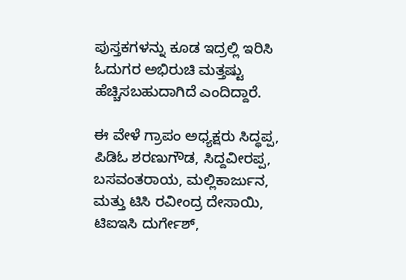ಪುಸ್ತಕಗಳನ್ನು ಕೂಡ ಇದ್ರಲ್ಲಿ ಇರಿಸಿ ಓದುಗರ ಅಭಿರುಚಿ ಮತ್ತಷ್ಟು ಹೆಚ್ಚಿಸಬಹುದಾಗಿದೆ ಎಂದಿದ್ದಾರೆ.

ಈ ವೇಳೆ ಗ್ರಾಪಂ ಅಧ್ಯಕ್ಷರು ಸಿದ್ಧಪ್ಪ, ಪಿಡಿಓ ಶರಣುಗೌಡ, ಸಿದ್ದವೀರಪ್ಪ, ಬಸವಂತರಾಯ, ಮಲ್ಲಿಕಾರ್ಜುನ, ಮತ್ತು ಟಿಸಿ ರವೀಂದ್ರ ದೇಸಾಯಿ, ಟಿಐಇಸಿ ದುರ್ಗೇಶ್,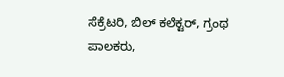ಸೆಕ್ರೆಟರಿ, ಬಿಲ್ ಕಲೆಕ್ಟರ್, ಗ್ರಂಥ ಪಾಲಕರು,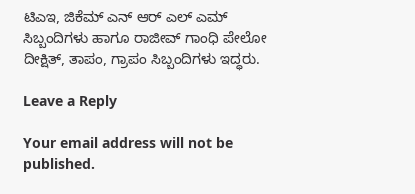ಟಿಎಇ, ಜಿಕೆಮ್ ಎನ್ ಆರ್ ಎಲ್ ಎಮ್ ಸಿಬ್ಬಂದಿಗಳು ಹಾಗೂ ರಾಜೀವ್ ಗಾಂಧಿ ಪೇಲೋ ದೀಕ್ಷಿತ್, ತಾಪಂ, ಗ್ರಾಪಂ ಸಿಬ್ಬಂದಿಗಳು ಇದ್ಧರು.

Leave a Reply

Your email address will not be published.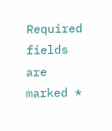Required fields are marked *